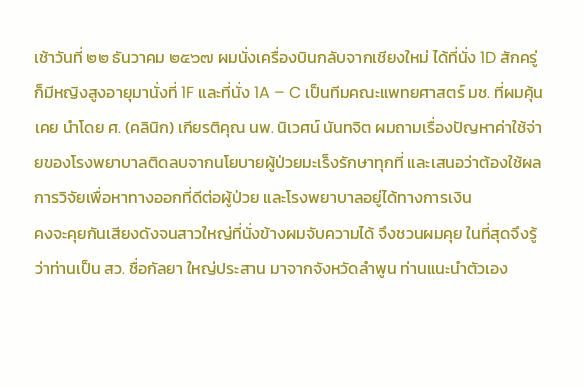เช้าวันที่ ๒๒ ธันวาคม ๒๕๖๗ ผมนั่งเครื่องบินกลับจากเชียงใหม่ ได้ที่นั่ง 1D สักครู่ก็มีหญิงสูงอายุมานั่งที่ 1F และที่นั่ง 1A – C เป็นทีมคณะแพทยศาสตร์ มช. ที่ผมคุ้นเคย นำโดย ศ. (คลินิก) เกียรติคุณ นพ. นิเวศน์ นันทจิต ผมถามเรื่องปัญหาค่าใช้จ่ายของโรงพยาบาลติดลบจากนโยบายผู้ป่วยมะเร็งรักษาทุกที่ และเสนอว่าต้องใช้ผลการวิจัยเพื่อหาทางออกที่ดีต่อผู้ป่วย และโรงพยาบาลอยู่ได้ทางการเงิน
คงจะคุยกันเสียงดังจนสาวใหญ่ที่นั่งข้างผมจับความได้ จึงชวนผมคุย ในที่สุดจึงรู้ว่าท่านเป็น สว. ชื่อกัลยา ใหญ่ประสาน มาจากจังหวัดลำพูน ท่านแนะนำตัวเอง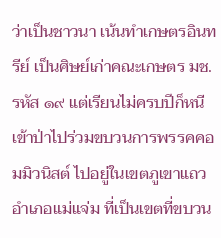ว่าเป็นชาวนา เน้นทำเกษตรอินทรีย์ เป็นศิษย์เก่าคณะเกษตร มช. รหัส ๑๙ แต่เรียนไม่ครบปีก็หนีเข้าป่าไปร่วมขบวนการพรรคคอมมิวนิสต์ ไปอยู่ในเขตภูเขาแถวอำเภอแม่แจ่ม ที่เป็นเขตที่ขบวน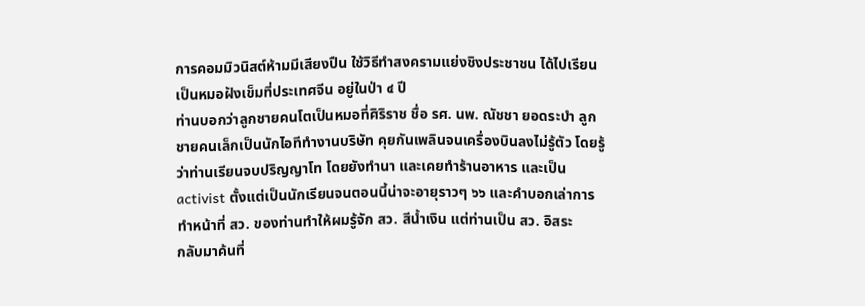การคอมมิวนิสต์ห้ามมีเสียงปืน ใช้วิธีทำสงครามแย่งชิงประชาชน ได้ไปเรียนเป็นหมอฝังเข็มที่ประเทศจีน อยู่ในป่า ๔ ปี
ท่านบอกว่าลูกชายคนโตเป็นหมอที่ศิริราช ชื่อ รศ. นพ. ณัชชา ยอดระบำ ลูกชายคนเล็กเป็นนักไอทีทำงานบริษัท คุยกันเพลินจนเครื่องบินลงไม่รู้ตัว โดยรู้ว่าท่านเรียนจบปริญญาโท โดยยังทำนา และเคยทำร้านอาหาร และเป็น activist ตั้งแต่เป็นนักเรียนจนตอนนี้น่าจะอายุราวๆ ๖๖ และคำบอกเล่าการทำหน้าที่ สว. ของท่านทำให้ผมรู้จัก สว. สีน้ำเงิน แต่ท่านเป็น สว. อิสระ
กลับมาค้นที่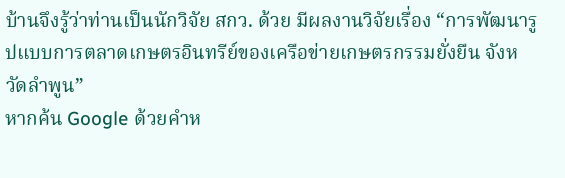บ้านจึงรู้ว่าท่านเป็นนักวิจัย สกว. ด้วย มีผลงานวิจัยเรื่อง “การพัฒนารูปแบบการตลาดเกษตรอินทรีย์ของเครือข่ายเกษตรกรรมยั่งยืน จังหวัดลำพูน”
หากค้น Google ด้วยคำห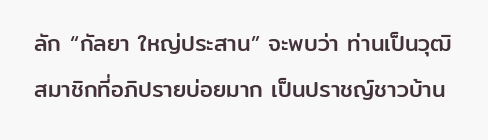ลัก “กัลยา ใหญ่ประสาน” จะพบว่า ท่านเป็นวุฒิสมาชิกที่อภิปรายบ่อยมาก เป็นปราชญ์ชาวบ้าน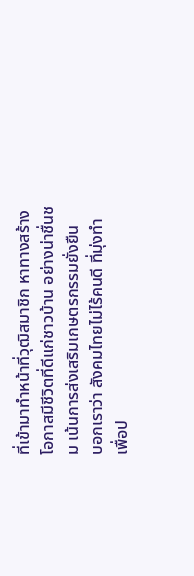ที่เข้ามาทำหน้าที่วุฒิสมาชิก หาทางสร้างโอกาสมีชีวิตที่ดีแก่ชาวบ้าน อย่างน่าชื่นชม เน้นการส่งเสริมเกษตรกรรมยั่งยืน
บอกเราว่า สังคมไทยไม่ไร้คนดี ที่มุ่งทำเพื่อป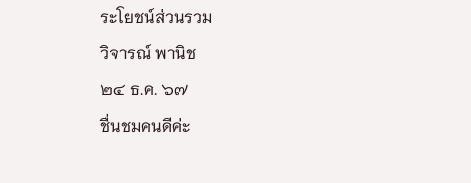ระโยชน์ส่วนรวม
วิจารณ์ พานิช
๒๔ ธ.ค. ๖๗
ชื่นชมคนดีค่ะ